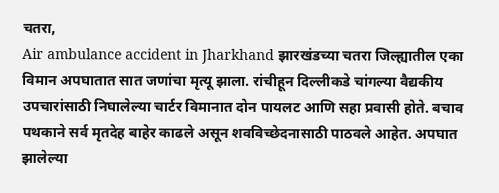चतरा,
Air ambulance accident in Jharkhand झारखंडच्या चतरा जिल्ह्यातील एका विमान अपघातात सात जणांचा मृत्यू झाला. रांचीहून दिल्लीकडे चांगल्या वैद्यकीय उपचारांसाठी निघालेल्या चार्टर विमानात दोन पायलट आणि सहा प्रवासी होते. बचाव पथकाने सर्व मृतदेह बाहेर काढले असून शवविच्छेदनासाठी पाठवले आहेत. अपघात झालेल्या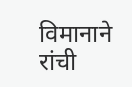विमानाने रांची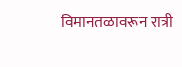विमानतळावरून रात्री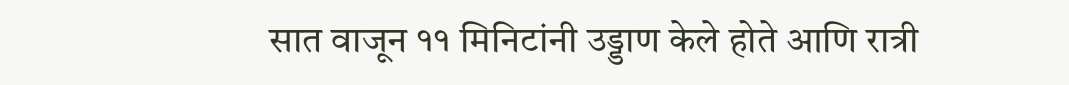सात वाजून ११ मिनिटांनी उड्डाण केले होते आणि रात्री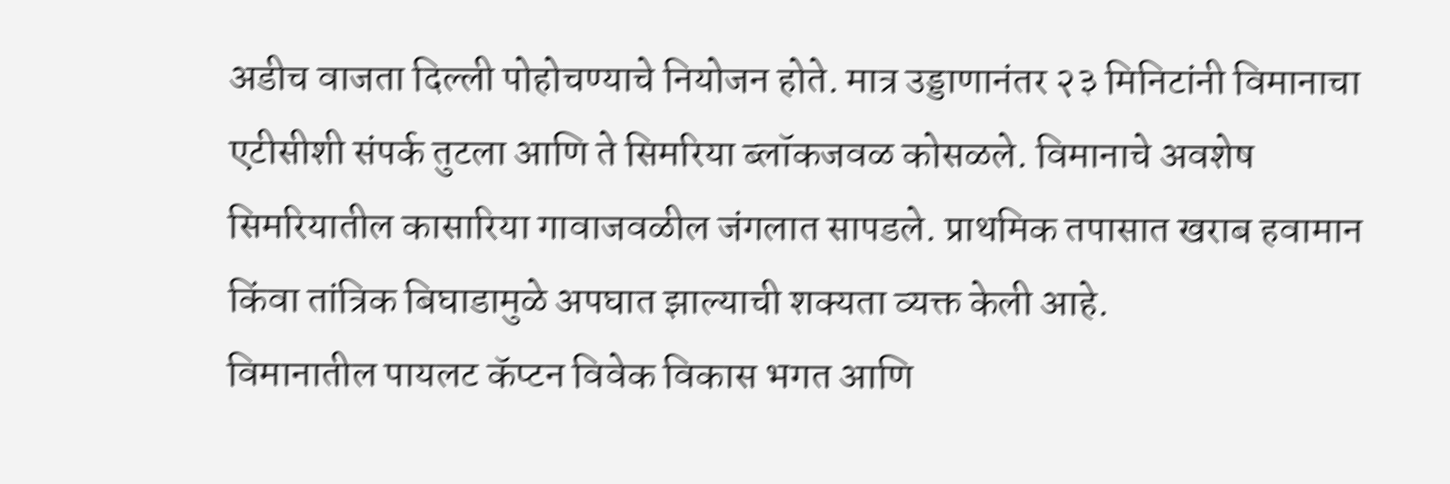अडीच वाजता दिल्ली पोहोचण्याचे नियोजन होते. मात्र उड्डाणानंतर २३ मिनिटांनी विमानाचा एटीसीशी संपर्क तुटला आणि ते सिमरिया ब्लॉकजवळ कोसळले. विमानाचे अवशेष सिमरियातील कासारिया गावाजवळील जंगलात सापडले. प्राथमिक तपासात खराब हवामान किंवा तांत्रिक बिघाडामुळे अपघात झाल्याची शक्यता व्यक्त केली आहे.
विमानातील पायलट कॅप्टन विवेक विकास भगत आणि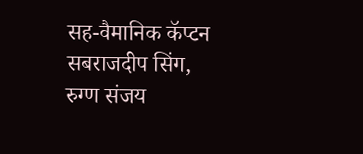सह-वैमानिक कॅप्टन सबराजदीप सिंग, रुग्ण संजय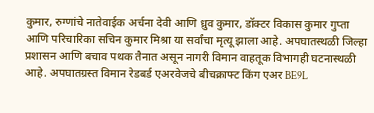कुमार, रुग्णांचे नातेवाईक अर्चना देवी आणि ध्रुव कुमार, डॉक्टर विकास कुमार गुप्ता आणि परिचारिका सचिन कुमार मिश्रा या सर्वांचा मृत्यू झाला आहे. अपघातस्थळी जिल्हा प्रशासन आणि बचाव पथक तैनात असून नागरी विमान वाहतूक विभागही घटनास्थळी आहे. अपघातग्रस्त विमान रेडबर्ड एअरवेजचे बीचक्राफ्ट किंग एअर BE9L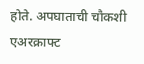होते. अपघाताची चौकशी एअरक्राफ्ट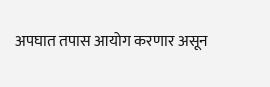अपघात तपास आयोग करणार असून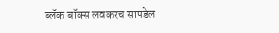ब्लॅक बॉक्स लवकरच सापडेल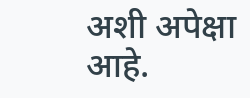अशी अपेक्षा आहे.